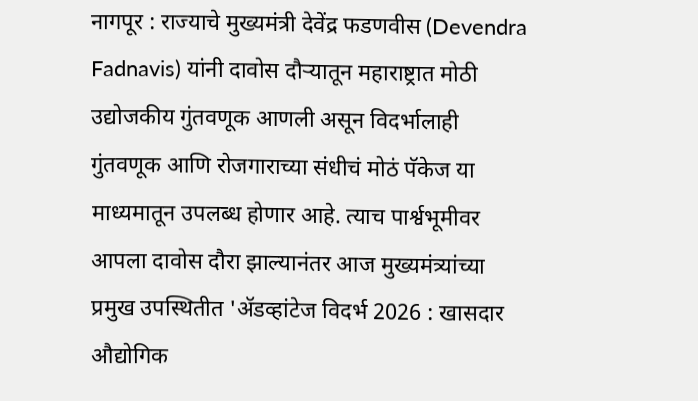नागपूर : राज्याचे मुख्यमंत्री देवेंद्र फडणवीस (Devendra Fadnavis) यांनी दावोस दौऱ्यातून महाराष्ट्रात मोठी उद्योजकीय गुंतवणूक आणली असून विदर्भालाही गुंतवणूक आणि रोजगाराच्या संधीचं मोठं पॅकेज या माध्यमातून उपलब्ध होणार आहे. त्याच पार्श्वभूमीवर आपला दावोस दौरा झाल्यानंतर आज मुख्यमंत्र्यांच्या प्रमुख उपस्थितीत 'ॲडव्हांटेज विदर्भ 2026 : खासदार औद्योगिक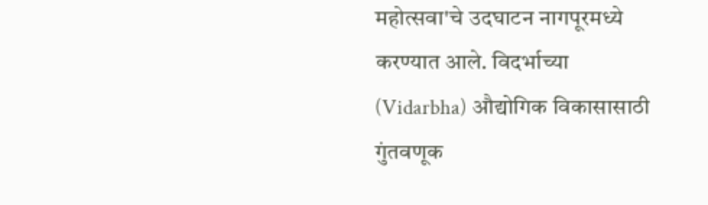महोत्सवा'चे उदघाटन नागपूरमध्ये करण्यात आले. विदर्भाच्या (Vidarbha) औद्योगिक विकासासाठी गुंतवणूक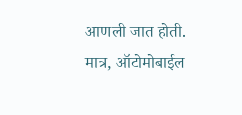आणली जात होती. मात्र, ऑटोमोबाईल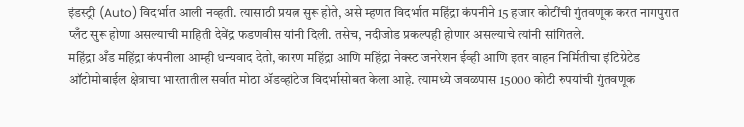इंडस्ट्री (Auto) विदर्भात आली नव्हती. त्यासाठी प्रयत्न सुरू होते, असे म्हणत विदर्भात महिंद्रा कंपनीने 15 हजार कोटींची गुंतवणूक करत नागपुरात प्लँट सुरू होणा असल्याची माहिती देवेंद्र फडणवीस यांनी दिली. तसेच, नदीजोड प्रकल्पही होणार असल्याचे त्यांनी सांगितले.
महिंद्रा अँड महिंद्रा कंपनीला आम्ही धन्यवाद देतो, कारण महिंद्रा आणि महिंद्रा नेक्स्ट जनरेशन ईव्ही आणि इतर वाहन निर्मितीचा इंटिग्रेटेड ऑटोमोबाईल क्षेत्राचा भारतातील सर्वात मोठा ॲडव्हांटेज विदर्भासोबत केला आहे. त्यामध्ये जवळपास 15000 कोटी रुपयांची गुंतवणूक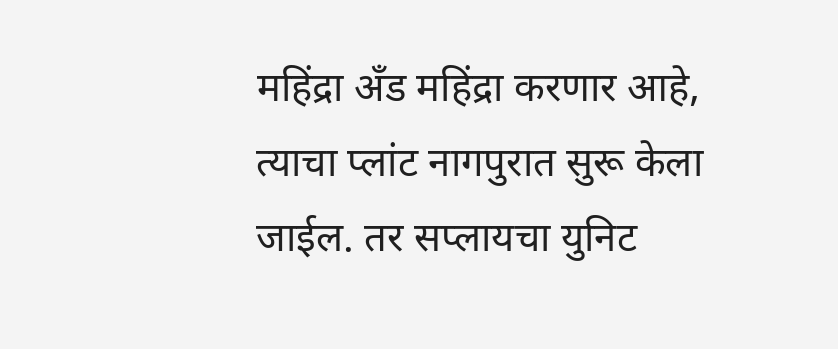महिंद्रा अँड महिंद्रा करणार आहे, त्याचा प्लांट नागपुरात सुरू केला जाईल. तर सप्लायचा युनिट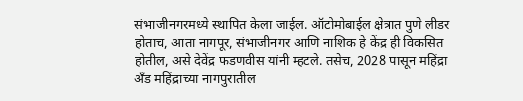संभाजीनगरमध्ये स्थापित केला जाईल. ऑटोमोबाईल क्षेत्रात पुणे लीडर होताच, आता नागपूर, संभाजीनगर आणि नाशिक हे केंद्र ही विकसित होतील, असे देवेंद्र फडणवीस यांनी म्हटले. तसेच, 2028 पासून महिंद्रा अँड महिंद्राच्या नागपुरातील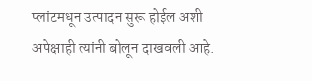प्लांटमधून उत्पादन सुरू होईल अशी अपेक्षाही त्यांनी बोलून दाखवली आहे.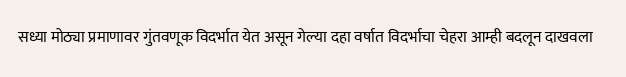सध्या मोठ्या प्रमाणावर गुंतवणूक विदर्भात येत असून गेल्या दहा वर्षात विदर्भाचा चेहरा आम्ही बदलून दाखवला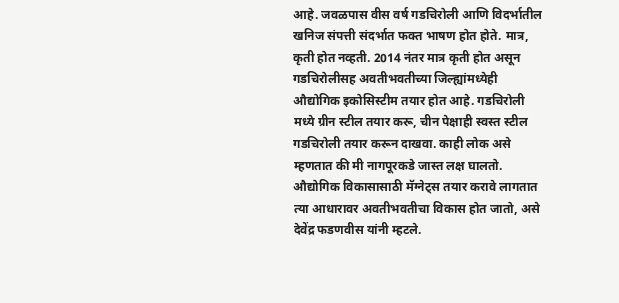आहे. जवळपास वीस वर्ष गडचिरोली आणि विदर्भातील खनिज संपत्ती संदर्भात फक्त भाषण होत होते. मात्र, कृती होत नव्हती. 2014 नंतर मात्र कृती होत असून गडचिरोलीसह अवतीभवतीच्या जिल्ह्यांमध्येही औद्योगिक इकोसिस्टीम तयार होत आहे. गडचिरोली मध्ये ग्रीन स्टील तयार करू, चीन पेक्षाही स्वस्त स्टील गडचिरोली तयार करून दाखवा. काही लोक असे म्हणतात की मी नागपूरकडे जास्त लक्ष घालतो. औद्योगिक विकासासाठी मॅग्नेट्स तयार करावे लागतात त्या आधारावर अवतीभवतीचा विकास होत जातो, असे देवेंद्र फडणवीस यांनी म्हटले.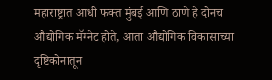महाराष्ट्रात आधी फक्त मुंबई आणि ठाणे हे दोनच औद्योगिक मॅग्नेट होते, आता औद्योगिक विकासाच्या दृष्टिकोनातून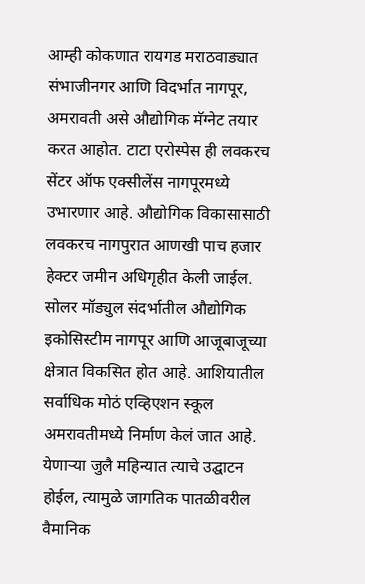आम्ही कोकणात रायगड मराठवाड्यात संभाजीनगर आणि विदर्भात नागपूर, अमरावती असे औद्योगिक मॅग्नेट तयार करत आहोत. टाटा एरोस्पेस ही लवकरच सेंटर ऑफ एक्सीलेंस नागपूरमध्ये उभारणार आहे. औद्योगिक विकासासाठी लवकरच नागपुरात आणखी पाच हजार हेक्टर जमीन अधिगृहीत केली जाईल. सोलर मॉड्युल संदर्भातील औद्योगिक इकोसिस्टीम नागपूर आणि आजूबाजूच्या क्षेत्रात विकसित होत आहे. आशियातील सर्वाधिक मोठं एव्हिएशन स्कूल अमरावतीमध्ये निर्माण केलं जात आहे. येणाऱ्या जुलै महिन्यात त्याचे उद्घाटन होईल, त्यामुळे जागतिक पातळीवरील वैमानिक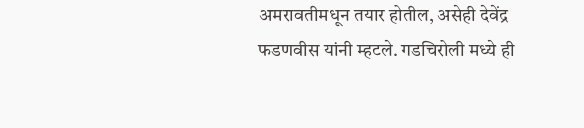अमरावतीमधून तयार होतील, असेही देवेंद्र फडणवीस यांनी म्हटले. गडचिरोली मध्ये ही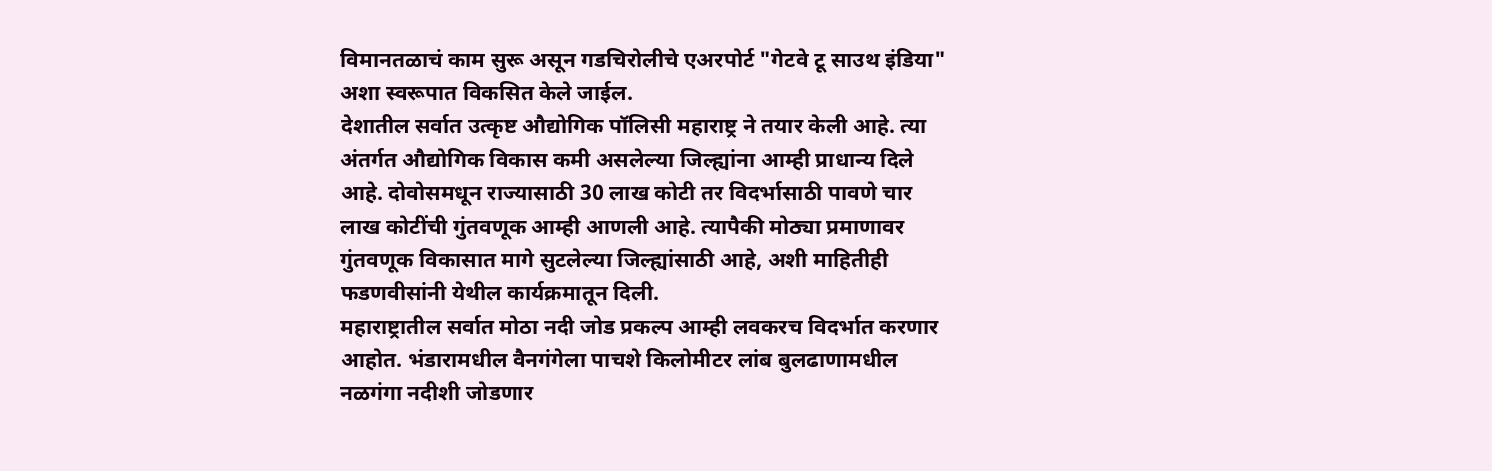विमानतळाचं काम सुरू असून गडचिरोलीचे एअरपोर्ट "गेटवे टू साउथ इंडिया" अशा स्वरूपात विकसित केले जाईल.
देशातील सर्वात उत्कृष्ट औद्योगिक पॉलिसी महाराष्ट्र ने तयार केली आहे. त्या अंतर्गत औद्योगिक विकास कमी असलेल्या जिल्ह्यांना आम्ही प्राधान्य दिले आहे. दोवोसमधून राज्यासाठी 30 लाख कोटी तर विदर्भासाठी पावणे चार लाख कोटींची गुंतवणूक आम्ही आणली आहे. त्यापैकी मोठ्या प्रमाणावर गुंतवणूक विकासात मागे सुटलेल्या जिल्ह्यांसाठी आहे, अशी माहितीही फडणवीसांनी येथील कार्यक्रमातून दिली.
महाराष्ट्रातील सर्वात मोठा नदी जोड प्रकल्प आम्ही लवकरच विदर्भात करणार आहोत. भंडारामधील वैनगंगेला पाचशे किलोमीटर लांब बुलढाणामधील नळगंगा नदीशी जोडणार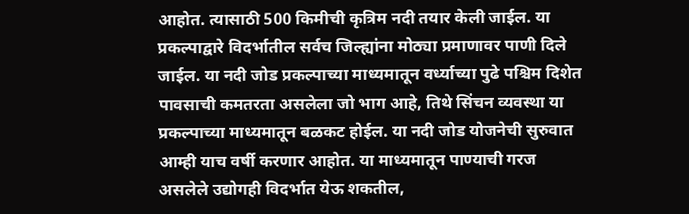आहोत. त्यासाठी 500 किमीची कृत्रिम नदी तयार केली जाईल. या प्रकल्पाद्वारे विदर्भातील सर्वच जिल्ह्यांना मोठ्या प्रमाणावर पाणी दिले जाईल. या नदी जोड प्रकल्पाच्या माध्यमातून वर्ध्याच्या पुढे पश्चिम दिशेत पावसाची कमतरता असलेला जो भाग आहे, तिथे सिंचन व्यवस्था या प्रकल्पाच्या माध्यमातून बळकट होईल. या नदी जोड योजनेची सुरुवात आम्ही याच वर्षी करणार आहोत. या माध्यमातून पाण्याची गरज असलेले उद्योगही विदर्भात येऊ शकतील,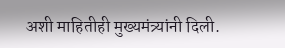अशी माहितीही मुख्यमंत्र्यांनी दिली.